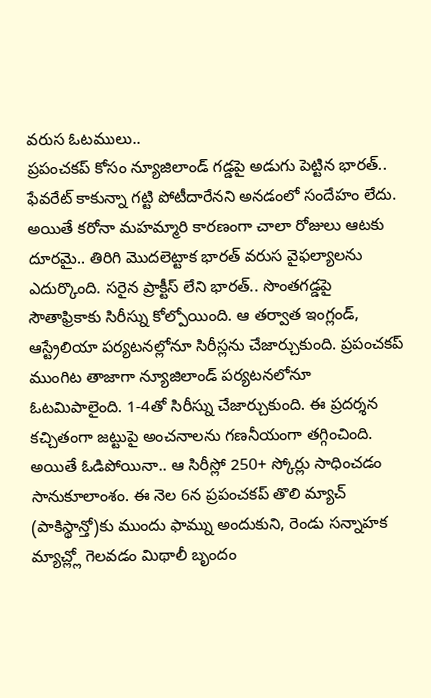వరుస ఓటములు..
ప్రపంచకప్ కోసం న్యూజిలాండ్ గడ్డపై అడుగు పెట్టిన భారత్.. ఫేవరేట్ కాకున్నా గట్టి పోటీదారేనని అనడంలో సందేహం లేదు. అయితే కరోనా మహమ్మారి కారణంగా చాలా రోజులు ఆటకు దూరమై.. తిరిగి మొదలెట్టాక భారత్ వరుస వైఫల్యాలను ఎదుర్కొంది. సరైన ప్రాక్టీస్ లేని భారత్.. సొంతగడ్డపై సౌతాఫ్రికాకు సిరీస్ను కోల్పోయింది. ఆ తర్వాత ఇంగ్లండ్, ఆస్ట్రేలియా పర్యటనల్లోనూ సిరీస్లను చేజార్చుకుంది. ప్రపంచకప్ ముంగిట తాజాగా న్యూజిలాండ్ పర్యటనలోనూ ఓటమిపాలైంది. 1-4తో సిరీస్ను చేజార్చుకుంది. ఈ ప్రదర్శన కచ్చితంగా జట్టుపై అంచనాలను గణనీయంగా తగ్గించింది. అయితే ఓడిపోయినా.. ఆ సిరీస్లో 250+ స్కోర్లు సాధించడం సానుకూలాంశం. ఈ నెల 6న ప్రపంచకప్ తొలి మ్యాచ్ (పాకిస్థాన్తో)కు ముందు ఫామ్ను అందుకుని, రెండు సన్నాహక మ్యాచ్ల్లో గెలవడం మిథాలీ బృందం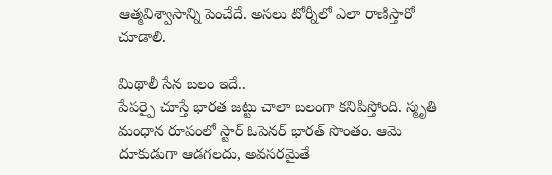ఆత్మవిశ్వాసాన్ని పెంచేదే. అసలు టోర్నీలో ఎలా రాణిస్తారో చూడాలి.

మిథాలీ సేన బలం ఇదే..
పేపర్పై చూస్తే భారత జట్టు చాలా బలంగా కనిపిస్తోంది. స్మృతి మంధాన రూపంలో స్టార్ ఓపెనర్ భారత్ సొంతం. ఆమె దూకుడుగా ఆడగలదు, అవసరమైతే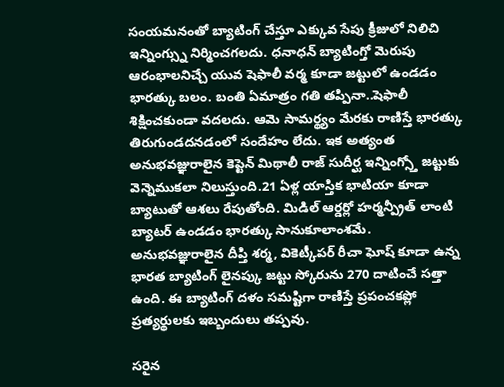సంయమనంతో బ్యాటింగ్ చేస్తూ ఎక్కువ సేపు క్రీజులో నిలిచి ఇన్నింగ్స్ను నిర్మించగలదు. ధనాధన్ బ్యాటింగ్తో మెరుపు ఆరంభాలనిచ్చే యువ షెఫాలీ వర్మ కూడా జట్టులో ఉండడం భారత్కు బలం. బంతి ఏమాత్రం గతి తప్పినా..షెఫాలీ శిక్షించకుండా వదలదు. ఆమె సామర్థ్యం మేరకు రాణిస్తే భారత్కు తిరుగుండదనడంలో సందేహం లేదు. ఇక అత్యంత అనుభవజ్ఞురాలైన కెప్టెన్ మిథాలీ రాజ్ సుదీర్ఘ ఇన్నింగ్స్తో జట్టుకు వెన్నెముకలా నిలుస్తుంది.21 ఏళ్ల యాస్తిక భాటియా కూడా బ్యాటుతో ఆశలు రేపుతోంది. మిడిల్ ఆర్డర్లో హర్మన్ప్రీత్ లాంటి బ్యాటర్ ఉండడం భారత్కు సానుకూలాంశమే. అనుభవజ్ఞురాలైన దీప్తి శర్మ, వికెట్కీపర్ రీచా ఘోష్ కూడా ఉన్న భారత బ్యాటింగ్ లైనప్కు జట్టు స్కోరును 270 దాటించే సత్తా ఉంది. ఈ బ్యాటింగ్ దళం సమష్టిగా రాణిస్తే ప్రపంచకప్లో ప్రత్యర్థులకు ఇబ్బందులు తప్పవు.

సరైన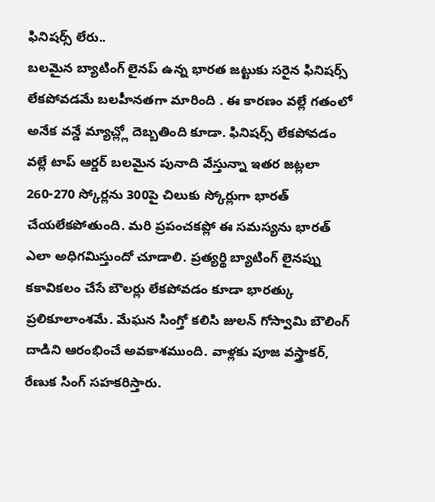ఫినిషర్స్ లేరు..
బలమైన బ్యాటింగ్ లైనప్ ఉన్న భారత జట్టుకు సరైన ఫినిషర్స్ లేకపోవడమే బలహీనతగా మారింది . ఈ కారణం వల్లే గతంలో అనేక వన్డే మ్యాచ్ల్లో దెబ్బతింది కూడా. ఫినిషర్స్ లేకపోవడం వల్లే టాప్ ఆర్డర్ బలమైన పునాది వేస్తున్నా ఇతర జట్లలా 260-270 స్కోర్లను 300పై చిలుకు స్కోర్లుగా భారత్ చేయలేకపోతుంది. మరి ప్రపంచకప్లో ఈ సమస్యను భారత్ ఎలా అధిగమిస్తుందో చూడాలి. ప్రత్యర్థి బ్యాటింగ్ లైనప్ను కకావికలం చేసే బౌలర్లు లేకపోవడం కూడా భారత్కు ప్రలికూలాంశమే. మేఘన సింగ్తో కలిసి జులన్ గోస్వామి బౌలింగ్ దాడిని ఆరంభించే అవకాశముంది. వాళ్లకు పూజ వస్త్రాకర్, రేణుక సింగ్ సహకరిస్తారు.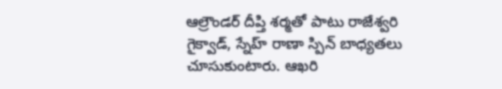ఆల్రౌండర్ దీప్తి శర్మతో పాటు రాజేశ్వరి గైక్వాడ్, స్నేహ్ రాణా స్పిన్ బాధ్యతలు చూసుకుంటారు. ఆఖరి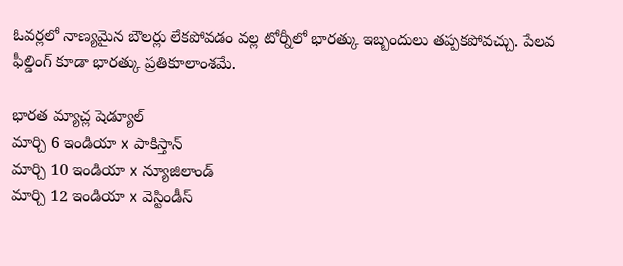ఓవర్లలో నాణ్యమైన బౌలర్లు లేకపోవడం వల్ల టోర్నీలో భారత్కు ఇబ్బందులు తప్పకపోవచ్చు. పేలవ ఫీల్డింగ్ కూడా భారత్కు ప్రతికూలాంశమే.

భారత మ్యాచ్ల షెడ్యూల్
మార్చి 6 ఇండియా x పాకిస్తాన్
మార్చి 10 ఇండియా x న్యూజిలాండ్
మార్చి 12 ఇండియా x వెస్టిండీస్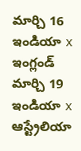మార్చి 16 ఇండియా x ఇంగ్లండ్
మార్చి 19 ఇండియా x ఆస్ట్రేలియా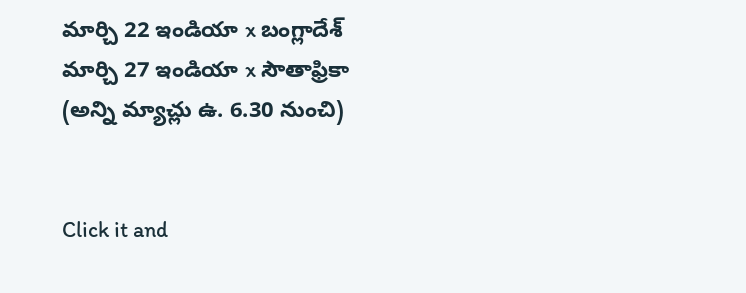మార్చి 22 ఇండియా x బంగ్లాదేశ్
మార్చి 27 ఇండియా x సౌతాఫ్రికా
(అన్ని మ్యాచ్లు ఉ. 6.30 నుంచి)


Click it and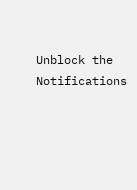Unblock the Notifications